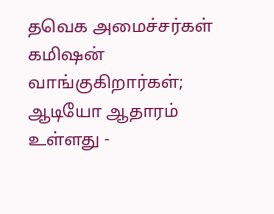தவெக அமைச்சர்கள் கமிஷன் வாங்குகிறார்கள்; ஆடியோ ஆதாரம் உள்ளது -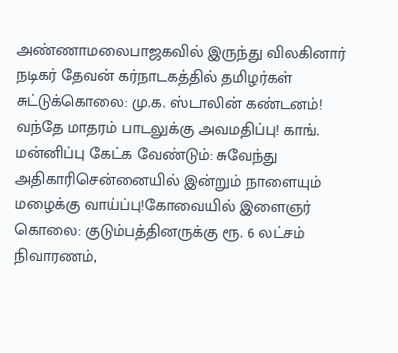அண்ணாமலைபாஜகவில் இருந்து விலகினார் நடிகர் தேவன் கர்நாடகத்தில் தமிழர்கள் சுட்டுக்கொலை: மு.க. ஸ்டாலின் கண்டனம்! வந்தே மாதரம் பாடலுக்கு அவமதிப்பு! காங். மன்னிப்பு கேட்க வேண்டும்: சுவேந்து அதிகாரிசென்னையில் இன்றும் நாளையும் மழைக்கு வாய்ப்பு!கோவையில் இளைஞர் கொலை: குடும்பத்தினருக்கு ரூ. 6 லட்சம் நிவாரணம்,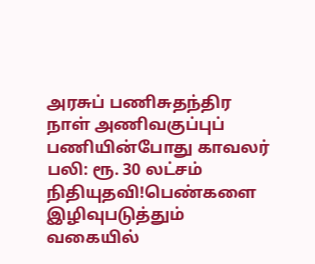அரசுப் பணிசுதந்திர நாள் அணிவகுப்புப் பணியின்போது காவலர் பலி: ரூ. 30 லட்சம் நிதியுதவி!பெண்களை இழிவுபடுத்தும் வகையில்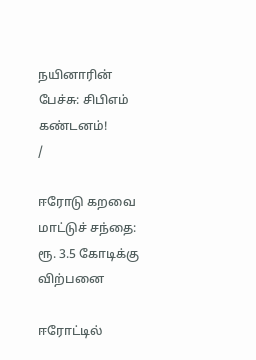நயினாரின் பேச்சு: சிபிஎம் கண்டனம்!
/

ஈரோடு கறவை மாட்டுச் சந்தை: ரூ. 3.5 கோடிக்கு விற்பனை

ஈரோட்டில்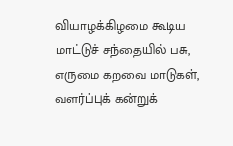வியாழக்கிழமை கூடிய மாட்டுச் சந்தையில் பசு, எருமை கறவை மாடுகள், வளர்ப்புக் கன்றுக்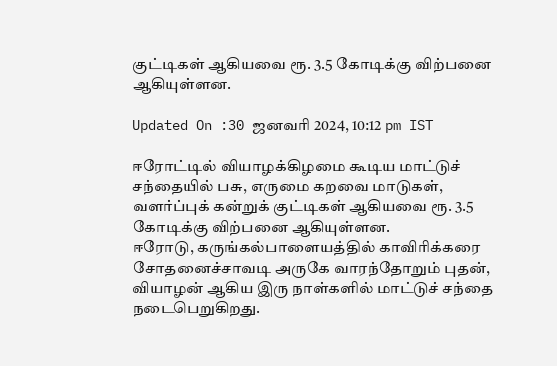குட்டிகள் ஆகியவை ரூ. 3.5 கோடிக்கு விற்பனை ஆகியுள்ளன.

Updated On :30 ஜனவரி 2024, 10:12 pm IST

ஈரோட்டில் வியாழக்கிழமை கூடிய மாட்டுச் சந்தையில் பசு, எருமை கறவை மாடுகள், வளர்ப்புக் கன்றுக் குட்டிகள் ஆகியவை ரூ. 3.5 கோடிக்கு விற்பனை ஆகியுள்ளன.
ஈரோடு, கருங்கல்பாளையத்தில் காவிரிக்கரை சோதனைச்சாவடி அருகே வாரந்தோறும் புதன், வியாழன் ஆகிய இரு நாள்களில் மாட்டுச் சந்தை நடைபெறுகிறது.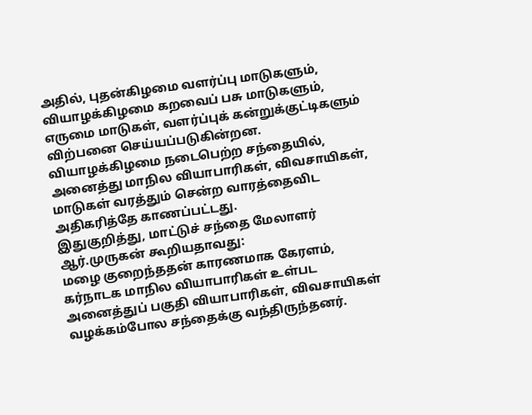அதில், புதன்கிழமை வளர்ப்பு மாடுகளும், வியாழக்கிழமை கறவைப் பசு மாடுகளும், எருமை மாடுகள், வளர்ப்புக் கன்றுக்குட்டிகளும் விற்பனை செய்யப்படுகின்றன. வியாழக்கிழமை நடைபெற்ற சந்தையில், அனைத்து மாநில வியாபாரிகள், விவசாயிகள், மாடுகள் வரத்தும் சென்ற வாரத்தைவிட அதிகரித்தே காணப்பட்டது.
இதுகுறித்து, மாட்டுச் சந்தை மேலாளர் ஆர்.முருகன் கூறியதாவது:
மழை குறைந்ததன் காரணமாக கேரளம், கர்நாடக மாநில வியாபாரிகள் உள்பட அனைத்துப் பகுதி வியாபாரிகள், விவசாயிகள் வழக்கம்போல சந்தைக்கு வந்திருந்தனர்.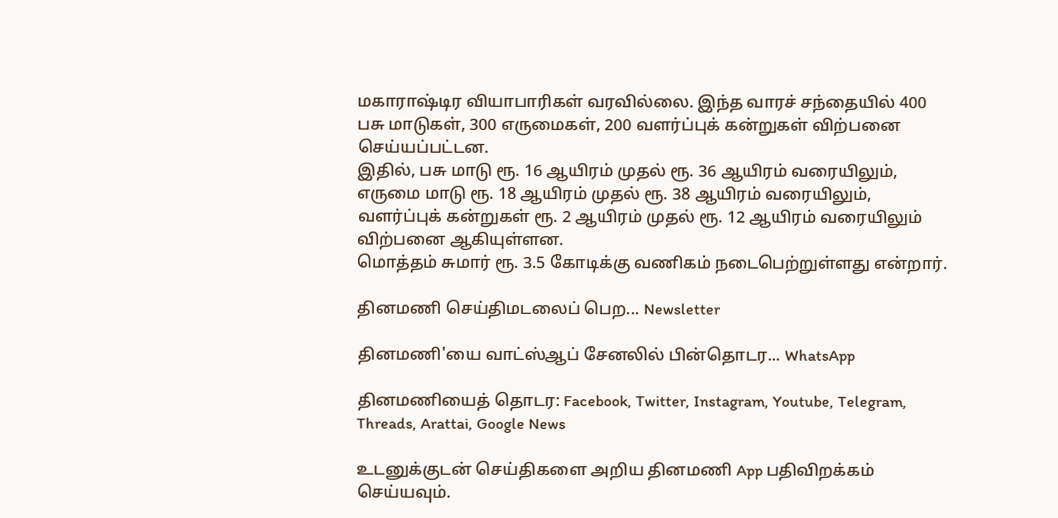மகாராஷ்டிர வியாபாரிகள் வரவில்லை. இந்த வாரச் சந்தையில் 400 பசு மாடுகள், 300 எருமைகள், 200 வளர்ப்புக் கன்றுகள் விற்பனை செய்யப்பட்டன.
இதில், பசு மாடு ரூ. 16 ஆயிரம் முதல் ரூ. 36 ஆயிரம் வரையிலும், எருமை மாடு ரூ. 18 ஆயிரம் முதல் ரூ. 38 ஆயிரம் வரையிலும், வளர்ப்புக் கன்றுகள் ரூ. 2 ஆயிரம் முதல் ரூ. 12 ஆயிரம் வரையிலும் விற்பனை ஆகியுள்ளன.
மொத்தம் சுமார் ரூ. 3.5 கோடிக்கு வணிகம் நடைபெற்றுள்ளது என்றார்.

தினமணி செய்திமடலைப் பெற... Newsletter

தினமணி'யை வாட்ஸ்ஆப் சேனலில் பின்தொடர... WhatsApp

தினமணியைத் தொடர: Facebook, Twitter, Instagram, Youtube, Telegram, Threads, Arattai, Google News

உடனுக்குடன் செய்திகளை அறிய தினமணி App பதிவிறக்கம் செய்யவும்.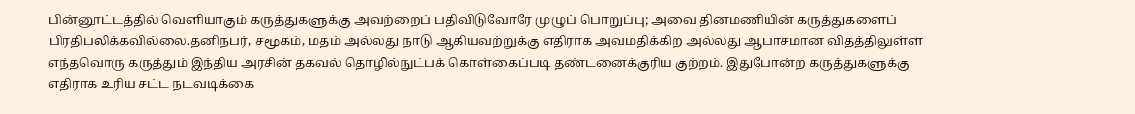பின்னூட்டத்தில் வெளியாகும் கருத்துகளுக்கு அவற்றைப் பதிவிடுவோரே முழுப் பொறுப்பு; அவை தினமணியின் கருத்துகளைப் பிரதிபலிக்கவில்லை.தனிநபர், சமூகம், மதம் அல்லது நாடு ஆகியவற்றுக்கு எதிராக அவமதிக்கிற அல்லது ஆபாசமான விதத்திலுள்ள எந்தவொரு கருத்தும் இந்திய அரசின் தகவல் தொழில்நுட்பக் கொள்கைப்படி தண்டனைக்குரிய குற்றம். இதுபோன்ற கருத்துகளுக்கு எதிராக உரிய சட்ட நடவடிக்கை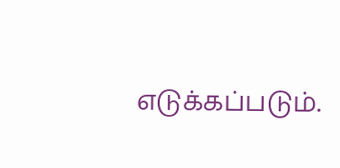எடுக்கப்படும்.